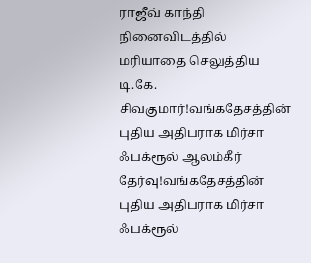ராஜீவ் காந்தி நினைவிடத்தில் மரியாதை செலுத்திய டி.கே. சிவகுமார்!வங்கதேசத்தின் புதிய அதிபராக மிர்சா ஃபக்ரூல் ஆலம்கீர் தேர்வு!வங்கதேசத்தின் புதிய அதிபராக மிர்சா ஃபக்ரூல்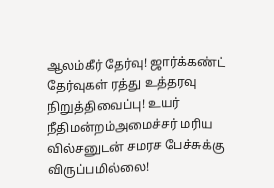ஆலம்கீர் தேர்வு! ஜார்க்கண்ட் தேர்வுகள் ரத்து உத்தரவு நிறுத்திவைப்பு! உயர் நீதிமன்றம்அமைச்சர் மரிய வில்சனுடன் சமரச பேச்சுக்கு விருப்பமில்லை!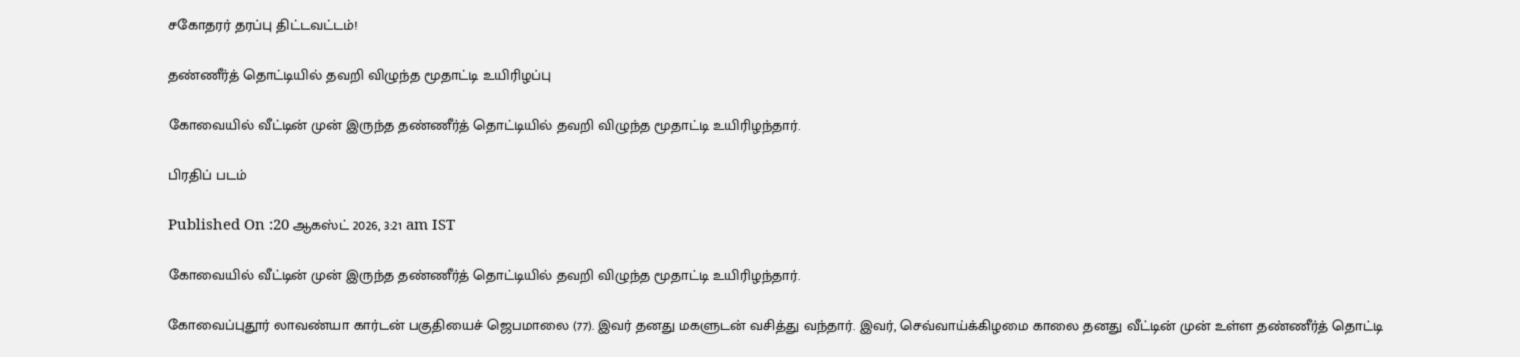சகோதரர் தரப்பு திட்டவட்டம்!

தண்ணீர்த் தொட்டியில் தவறி விழுந்த மூதாட்டி உயிரிழப்பு

கோவையில் வீட்டின் முன் இருந்த தண்ணீர்த் தொட்டியில் தவறி விழுந்த மூதாட்டி உயிரிழந்தார்.

பிரதிப் படம்

Published On :20 ஆகஸ்ட் 2026, 3:21 am IST

கோவையில் வீட்டின் முன் இருந்த தண்ணீர்த் தொட்டியில் தவறி விழுந்த மூதாட்டி உயிரிழந்தார்.

கோவைப்புதூர் லாவண்யா கார்டன் பகுதியைச் ஜெபமாலை (77). இவர் தனது மகளுடன் வசித்து வந்தார். இவர், செவ்வாய்க்கிழமை காலை தனது வீட்டின் முன் உள்ள தண்ணீர்த் தொட்டி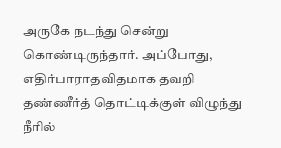அருகே நடந்து சென்று கொண்டிருந்தார். அப்போது, எதிர்பாராதவிதமாக தவறி தண்ணீர்த் தொட்டிக்குள் விழுந்து நீரில்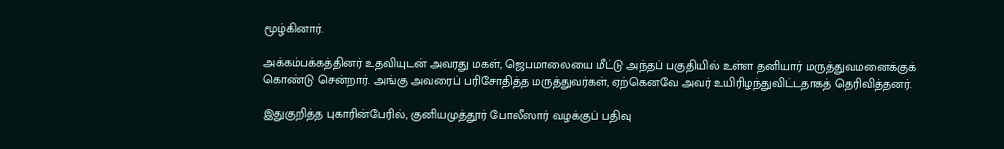மூழ்கினார்.

அக்கம்பக்கத்தினர் உதவியுடன் அவரது மகள், ஜெபமாலையை மீட்டு அந்தப் பகுதியில் உள்ள தனியார் மருத்துவமனைக்குக் கொண்டு சென்றார். அங்கு அவரைப் பரிசோதித்த மருத்துவர்கள், ஏற்கெனவே அவர் உயிரிழந்துவிட்டதாகத் தெரிவித்தனர்.

இதுகுறித்த புகாரின்பேரில், குனியமுத்தூர் போலீஸார் வழக்குப் பதிவு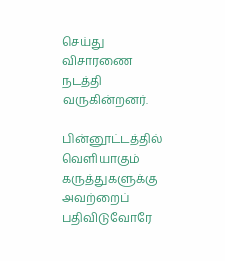செய்து விசாரணை நடத்தி வருகின்றனர்.

பின்னூட்டத்தில் வெளியாகும் கருத்துகளுக்கு அவற்றைப் பதிவிடுவோரே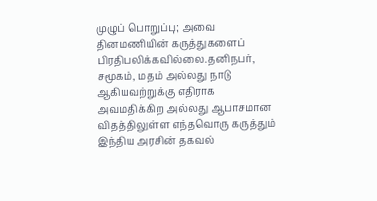முழுப் பொறுப்பு; அவை தினமணியின் கருத்துகளைப் பிரதிபலிக்கவில்லை.தனிநபர், சமூகம், மதம் அல்லது நாடு ஆகியவற்றுக்கு எதிராக அவமதிக்கிற அல்லது ஆபாசமான விதத்திலுள்ள எந்தவொரு கருத்தும் இந்திய அரசின் தகவல்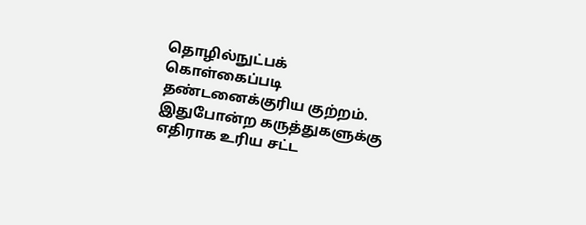தொழில்நுட்பக் கொள்கைப்படி தண்டனைக்குரிய குற்றம். இதுபோன்ற கருத்துகளுக்கு எதிராக உரிய சட்ட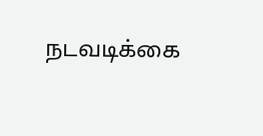நடவடிக்கை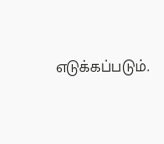எடுக்கப்படும்.